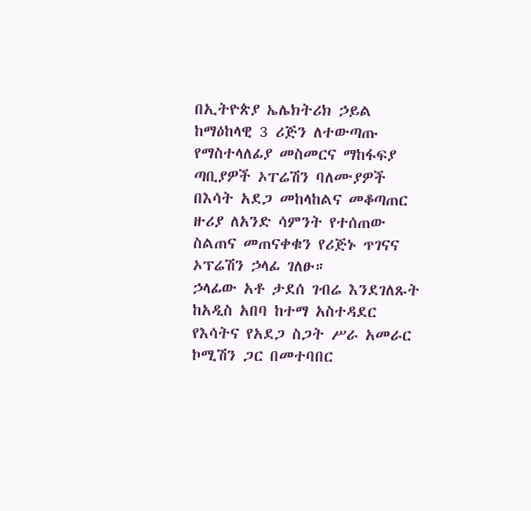በኢትዮጵያ ኤሌክትሪክ ኃይል ከማዕከላዊ 3 ሪጅን ለተውጣጡ የማስተላለፊያ መስመርና ማከፋፍያ ጣቢያዎች ኦፐሬሽን ባለሙያዎች በእሳት አደጋ መከላከልና መቆጣጠር ዙሪያ ለአንድ ሳምንት የተሰጠው ስልጠና መጠናቀቁን የሪጅኑ ጥገናና ኦፕሬሽን ኃላፊ ገለፁ።
ኃላፊው አቶ ታደሰ ገብሬ እንደገለጹት ከአዲስ አበባ ከተማ አስተዳደር የእሳትና የአደጋ ስጋት ሥራ አመራር ኮሚሽን ጋር በመተባበር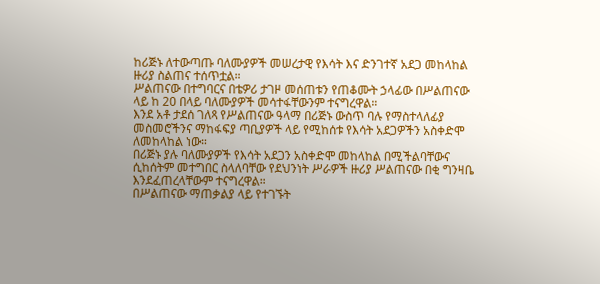ከሪጅኑ ለተውጣጡ ባለሙያዎች መሠረታዊ የእሳት እና ድንገተኛ አደጋ መከላከል ዙሪያ ስልጠና ተሰጥቷል።
ሥልጠናው በተግባርና በቴዎሪ ታገዞ መሰጠቱን የጠቆሙት ኃላፊው በሥልጠናው ላይ ከ 20 በላይ ባለሙያዎች መሳተፋቸውንም ተናግረዋል።
እንደ አቶ ታደሰ ገለጻ የሥልጠናው ዓላማ በሪጅኑ ውስጥ ባሉ የማስተላለፊያ መስመሮችንና ማከፋፍያ ጣቢያዎች ላይ የሚከሰቱ የእሳት አደጋዎችን አስቀድሞ ለመከላከል ነው።
በሪጅኑ ያሉ ባለሙያዎች የእሳት አደጋን አስቀድሞ መከላከል በሚችልባቸውና ሲከሰትም መተግበር ስላለባቸው የደህንነት ሥራዎች ዙሪያ ሥልጠናው በቂ ግንዛቤ እንደፈጠረላቸውም ተናግረዋል።
በሥልጠናው ማጠቃልያ ላይ የተገኙት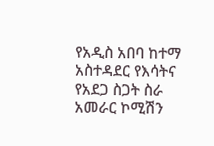የአዲስ አበባ ከተማ አስተዳደር የእሳትና የአደጋ ስጋት ስራ አመራር ኮሚሽን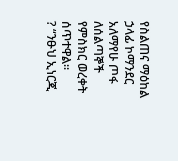የስልጠና ማዕከል ኃላፊ ኮማንደር አለማየሁ ጦፋ ለሰልጣኞች የምስክር ወረቀት ሰጥተዋል።
? “ንፁህ ኢነርጂ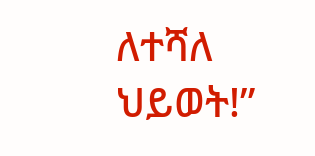ለተሻለ ህይወት!”